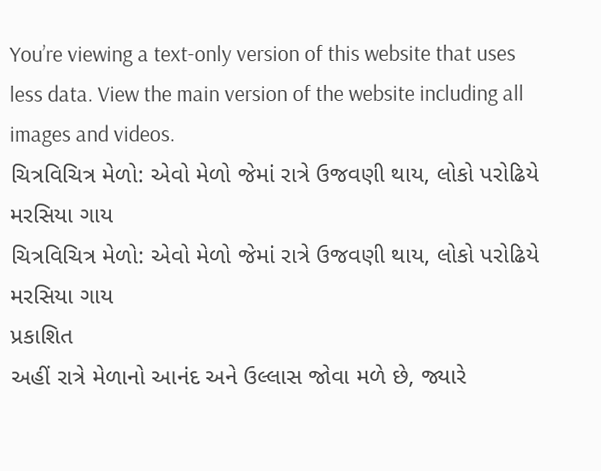You’re viewing a text-only version of this website that uses less data. View the main version of the website including all images and videos.
ચિત્રવિચિત્ર મેળો: એવો મેળો જેમાં રાત્રે ઉજવણી થાય, લોકો પરોઢિયે મરસિયા ગાય
ચિત્રવિચિત્ર મેળો: એવો મેળો જેમાં રાત્રે ઉજવણી થાય, લોકો પરોઢિયે મરસિયા ગાય
પ્રકાશિત
અહીં રાત્રે મેળાનો આનંદ અને ઉલ્લાસ જોવા મળે છે, જ્યારે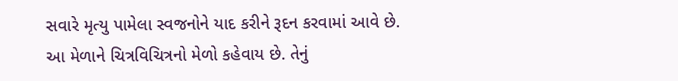સવારે મૃત્યુ પામેલા સ્વજનોને યાદ કરીને રૂદન કરવામાં આવે છે.
આ મેળાને ચિત્રવિચિત્રનો મેળો કહેવાય છે. તેનું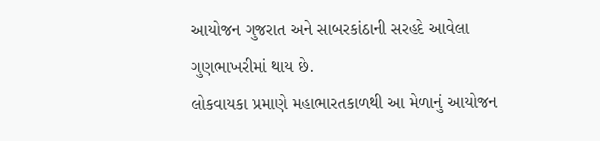આયોજન ગુજરાત અને સાબરકાંઠાની સરહદે આવેલા ગુણભાખરીમાં થાય છે.
લોકવાયકા પ્રમાણે મહાભારતકાળથી આ મેળાનું આયોજન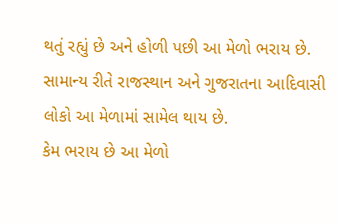થતું રહ્યું છે અને હોળી પછી આ મેળો ભરાય છે.
સામાન્ય રીતે રાજસ્થાન અને ગુજરાતના આદિવાસી લોકો આ મેળામાં સામેલ થાય છે.
કેમ ભરાય છે આ મેળો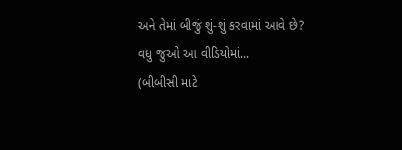અને તેમાં બીજું શું-શું કરવામાં આવે છે?
વધુ જુઓ આ વીડિયોમાં...
(બીબીસી માટે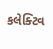કલેક્ટિવ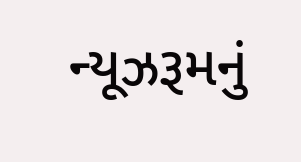ન્યૂઝરૂમનું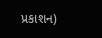પ્રકાશન)